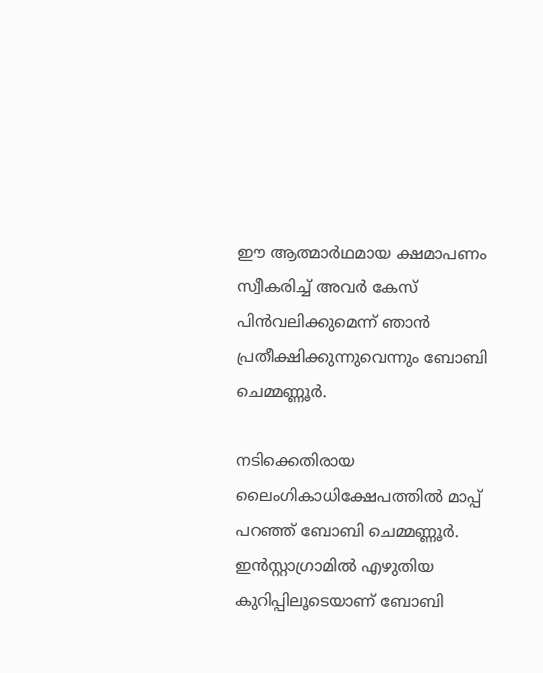ഈ ആത്മാർഥമായ ക്ഷമാപണം സ്വീകരിച്ച് അവർ കേസ് പിൻവലിക്കുമെന്ന് ഞാൻ പ്രതീക്ഷിക്കുന്നുവെന്നും ബോബി ചെമ്മണ്ണൂര്‍.

നടിക്കെതിരായ ലൈംഗികാധിക്ഷേപത്തില്‍ മാപ്പ് പറഞ്ഞ് ബോബി ചെമ്മണ്ണൂര്‍. ഇൻസ്റ്റാഗ്രാമില്‍ എഴുതിയ കുറിപ്പിലൂടെയാണ് ബോബി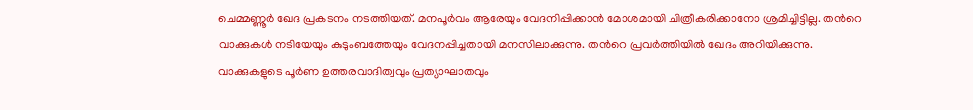ചെമ്മണ്ണൂര്‍ ഖേദ പ്രകടനം നടത്തിയത്. മനപൂർവം ആരേയും വേദനിപ്പിക്കാൻ മോശമായി ചിത്രീകരിക്കാനോ ശ്രമിച്ചിട്ടില്ല. തന്‍റെ വാക്കുകൾ നടിയേയും കുടുംബത്തേയും വേദനപ്പിച്ചതായി മനസിലാക്കുന്നു. തന്‍റെ പ്രവർത്തിയിൽ ഖേദം അറിയിക്കുന്നു. വാക്കുകളുടെ പൂർണ ഉത്തരവാദിത്വവും പ്രത്യാഘാതവും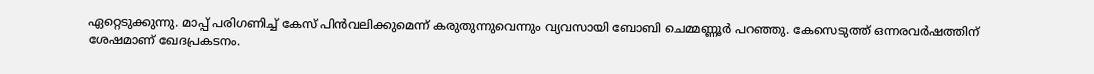ഏറ്റെടുക്കുന്നു. മാപ്പ് പരിഗണിച്ച് കേസ് പിൻവലിക്കുമെന്ന് കരുതുന്നുവെന്നും വ്യവസായി ബോബി ചെമ്മണ്ണൂര്‍ പറഞ്ഞു. കേസെടുത്ത് ഒന്നരവർഷത്തിന് ശേഷമാണ് ഖേദപ്രകടനം.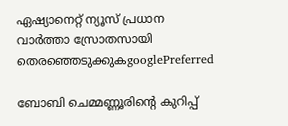ഏഷ്യാനെറ്റ് ന്യൂസ് പ്രധാന വാർത്താ സ്രോതസായി തെരഞ്ഞെടുക്കുകgooglePreferred

ബോബി ചെമ്മണ്ണൂരിന്റെ കുറിപ്പ്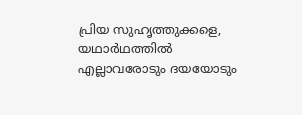പ്രിയ സുഹൃത്തുക്കളെ, യഥാർഥത്തിൽ എല്ലാവരോടും ദയയോടും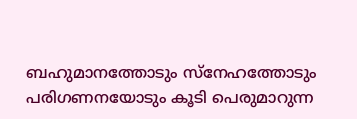ബഹുമാനത്തോടും സ്‌നേഹത്തോടും പരിഗണനയോടും കൂടി പെരുമാറുന്ന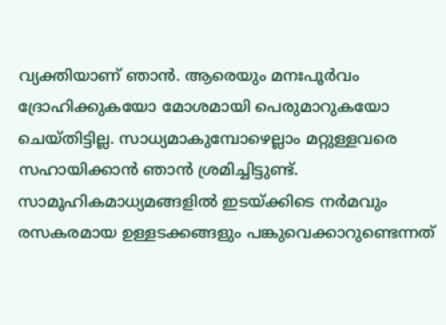വ്യക്തിയാണ് ഞാൻ. ആരെയും മനഃപൂർവം ദ്രോഹിക്കുകയോ മോശമായി പെരുമാറുകയോ ചെയ്‍തിട്ടില്ല. സാധ്യമാകുമ്പോഴെല്ലാം മറ്റുള്ളവരെ സഹായിക്കാൻ ഞാൻ ശ്രമിച്ചിട്ടുണ്ട്. സാമൂഹികമാധ്യമങ്ങളിൽ ഇടയ്ക്കിടെ നർമവും രസകരമായ ഉള്ളടക്കങ്ങളും പങ്കുവെക്കാറുണ്ടെന്നത്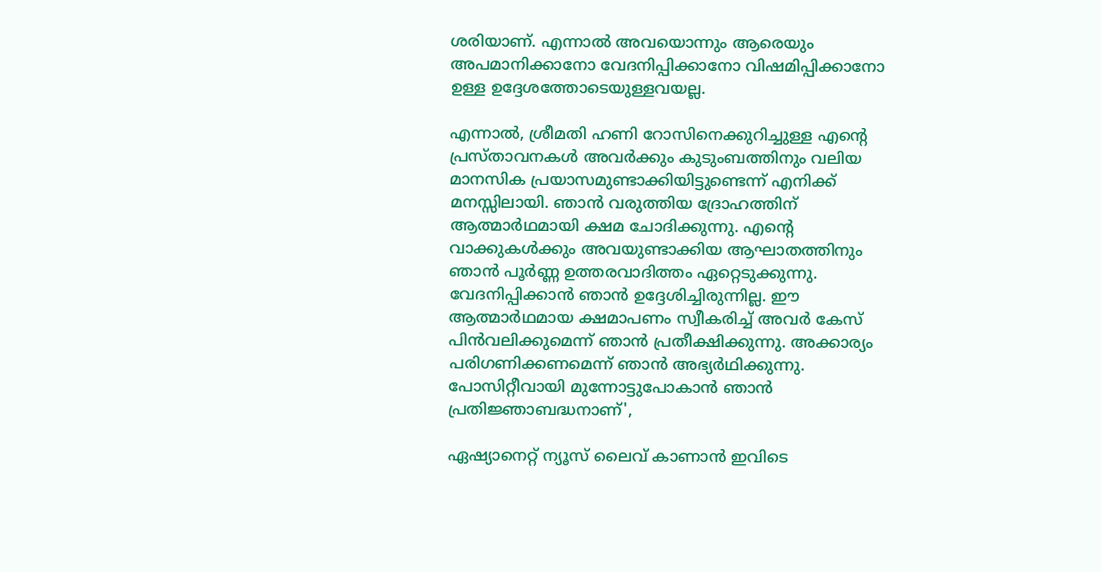ശരിയാണ്. എന്നാൽ അവയൊന്നും ആരെയും അപമാനിക്കാനോ വേദനിപ്പിക്കാനോ വിഷമിപ്പിക്കാനോ ഉള്ള ഉദ്ദേശത്തോടെയുള്ളവയല്ല.

എന്നാൽ, ശ്രീമതി ഹണി റോസിനെക്കുറിച്ചുള്ള എന്റെ പ്രസ്താവനകൾ അവർക്കും കുടുംബത്തിനും വലിയ മാനസിക പ്രയാസമുണ്ടാക്കിയിട്ടുണ്ടെന്ന് എനിക്ക് മനസ്സിലായി. ഞാൻ വരുത്തിയ ദ്രോഹത്തിന് ആത്മാർഥമായി ക്ഷമ ചോദിക്കുന്നു. എന്റെ വാക്കുകൾക്കും അവയുണ്ടാക്കിയ ആഘാതത്തിനും ഞാൻ പൂർണ്ണ ഉത്തരവാദിത്തം ഏറ്റെടുക്കുന്നു. വേദനിപ്പിക്കാൻ ഞാൻ ഉദ്ദേശിച്ചിരുന്നില്ല. ഈ ആത്മാർഥമായ ക്ഷമാപണം സ്വീകരിച്ച് അവർ കേസ് പിൻവലിക്കുമെന്ന് ഞാൻ പ്രതീക്ഷിക്കുന്നു. അക്കാര്യം പരിഗണിക്കണമെന്ന് ഞാൻ അഭ്യർഥിക്കുന്നു. പോസിറ്റീവായി മുന്നോട്ടുപോകാൻ ഞാൻ പ്രതിജ്ഞാബദ്ധനാണ്',

ഏഷ്യാനെറ്റ് ന്യൂസ് ലൈവ് കാണാന്‍ ഇവിടെ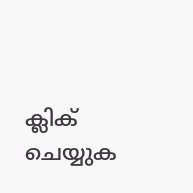ക്ലിക് ചെയ്യുക